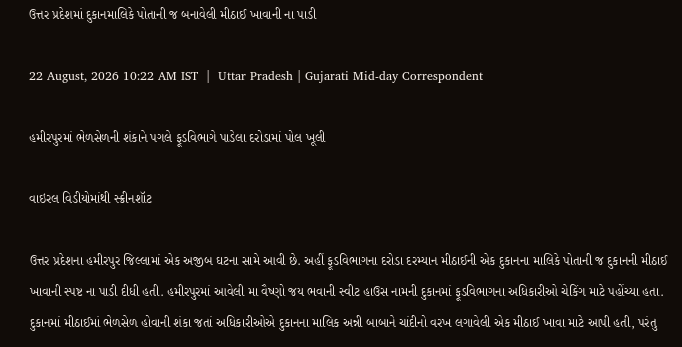ઉત્તર પ્રદેશમાં દુકાનમાલિકે પોતાની જ બનાવેલી મીઠાઈ ખાવાની ના પાડી

22 August, 2026 10:22 AM IST  |  Uttar Pradesh | Gujarati Mid-day Correspondent

હમીરપુરમાં ભેળસેળની શંકાને પગલે ફૂડવિભાગે પાડેલા દરોડામાં પોલ ખૂલી

વાઇરલ વિડીયોમાંથી સ્ક્રીનશૉટ

ઉત્તર પ્રદેશના હમીરપુર જિલ્લામાં એક અજીબ ઘટના સામે આવી છે. અહીં ફૂડવિભાગના દરોડા દરમ્યાન મીઠાઈની એક દુકાનના માલિકે પોતાની જ દુકાનની મીઠાઈ ખાવાની સ્પષ્ટ ના પાડી દીધી હતી. હમીરપુરમાં આવેલી મા વૈષ્ણો જય ભવાની સ્વીટ હાઉસ નામની દુકાનમાં ફૂડવિભાગના અધિકારીઓ ચેકિંગ માટે પહોંચ્યા હતા.
દુકાનમાં મીઠાઈમાં ભેળસેળ હોવાની શંકા જતાં અધિકારીઓએ દુકાનના માલિક અન્ની બાબાને ચાંદીનો વરખ લગાવેલી એક મીઠાઈ ખાવા માટે આપી હતી, પરંતુ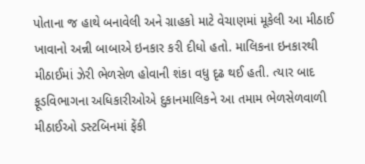પોતાના જ હાથે બનાવેલી અને ગ્રાહકો માટે વેચાણમાં મૂકેલી આ મીઠાઈ ખાવાનો અન્ની બાબાએ ઇનકાર કરી દીધો હતો. માલિકના ઇનકારથી મીઠાઈમાં ઝેરી ભેળસેળ હોવાની શંકા વધુ દૃઢ થઈ હતી. ત્યાર બાદ ફૂડવિભાગના અધિકારીઓએ દુકાનમાલિકને આ તમામ ભેળસેળવાળી મીઠાઈઓ ડસ્ટબિનમાં ફેંકી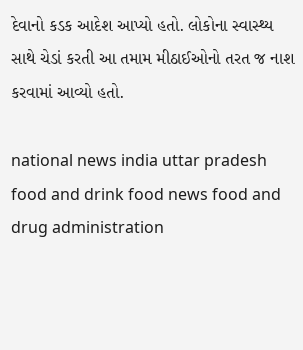દેવાનો કડક આદેશ આપ્યો હતો. લોકોના સ્વાસ્થ્ય સાથે ચેડાં કરતી આ તમામ મીઠાઈઓનો તરત જ નાશ કરવામાં આવ્યો હતો.

national news india uttar pradesh food and drink food news food and drug administration